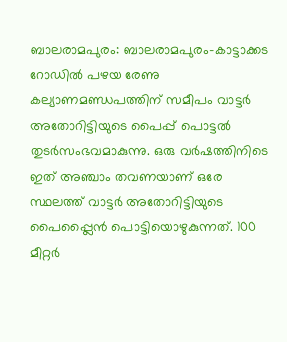ബാലരാമപുരം: ബാലരാമപുരം-കാട്ടാക്കട റോഡിൽ പഴയ രേണു കല്യാണമണ്ഡപത്തിന് സമീപം വാട്ടർ അതോറിട്ടിയുടെ പൈപ്പ് പൊട്ടൽ തുടർസംഭവമാകുന്നു. ഒരു വർഷത്തിനിടെ ഇത് അഞ്ചാം തവണയാണ് ഒരേ സ്ഥലത്ത് വാട്ടർ അതോറിട്ടിയുടെ പൈപ്പ്ലൈൻ പൊട്ടിയൊഴുകുന്നത്. 100 മീറ്റർ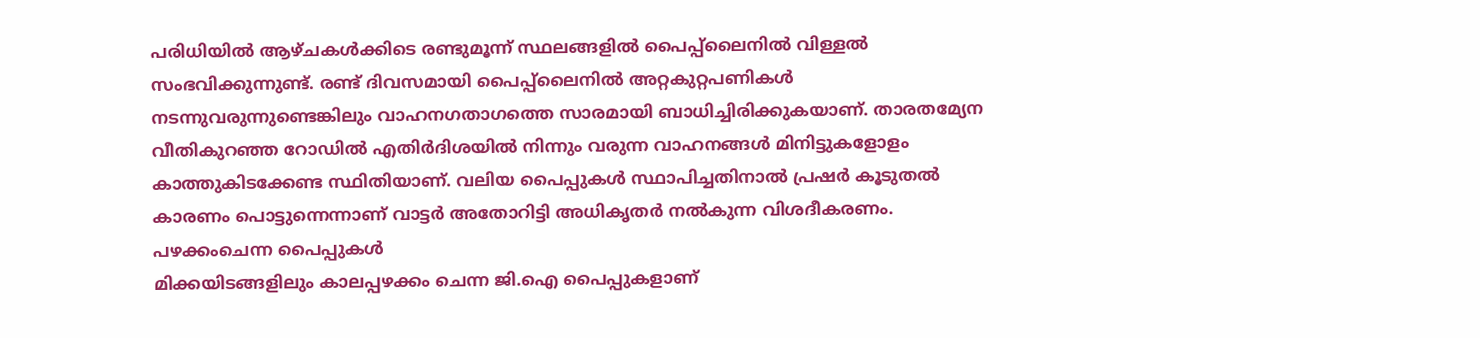പരിധിയിൽ ആഴ്ചകൾക്കിടെ രണ്ടുമൂന്ന് സ്ഥലങ്ങളിൽ പൈപ്പ്ലൈനിൽ വിള്ളൽ സംഭവിക്കുന്നുണ്ട്. രണ്ട് ദിവസമായി പൈപ്പ്ലൈനിൽ അറ്റകുറ്റപണികൾ നടന്നുവരുന്നുണ്ടെങ്കിലും വാഹനഗതാഗത്തെ സാരമായി ബാധിച്ചിരിക്കുകയാണ്. താരതമ്യേന വീതികുറഞ്ഞ റോഡിൽ എതിർദിശയിൽ നിന്നും വരുന്ന വാഹനങ്ങൾ മിനിട്ടുകളോളം കാത്തുകിടക്കേണ്ട സ്ഥിതിയാണ്. വലിയ പൈപ്പുകൾ സ്ഥാപിച്ചതിനാൽ പ്രഷർ കൂടുതൽ കാരണം പൊട്ടുന്നെന്നാണ് വാട്ടർ അതോറിട്ടി അധികൃതർ നൽകുന്ന വിശദീകരണം.
പഴക്കംചെന്ന പൈപ്പുകൾ
മിക്കയിടങ്ങളിലും കാലപ്പഴക്കം ചെന്ന ജി.ഐ പൈപ്പുകളാണ്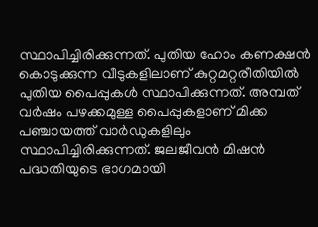സ്ഥാപിച്ചിരിക്കുന്നത്. പുതിയ ഹോം കണക്ഷൻ കൊടുക്കുന്ന വീടുകളിലാണ് കുറ്റമറ്റരീതിയിൽ പുതിയ പൈപ്പുകൾ സ്ഥാപിക്കുന്നത്. അമ്പത് വർഷം പഴക്കമുള്ള പൈപ്പുകളാണ് മിക്ക പഞ്ചായത്ത് വാർഡുകളിലും സ്ഥാപിച്ചിരിക്കുന്നത്. ജലജീവൻ മിഷൻ പദ്ധതിയുടെ ഭാഗമായി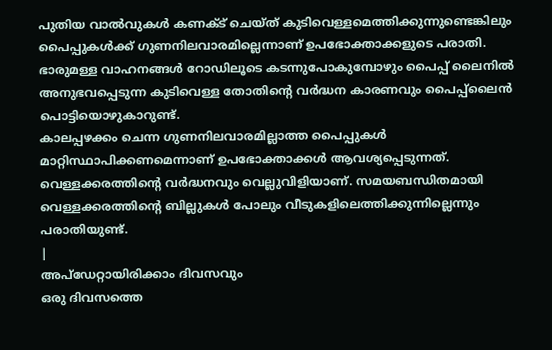പുതിയ വാൽവുകൾ കണക്ട് ചെയ്ത് കുടിവെള്ളമെത്തിക്കുന്നുണ്ടെങ്കിലും പൈപ്പുകൾക്ക് ഗുണനിലവാരമില്ലെന്നാണ് ഉപഭോക്താക്കളുടെ പരാതി. ഭാരുമള്ള വാഹനങ്ങൾ റോഡിലൂടെ കടന്നുപോകുമ്പോഴും പൈപ്പ് ലൈനിൽ അനുഭവപ്പെടുന്ന കുടിവെള്ള തോതിന്റെ വർദ്ധന കാരണവും പൈപ്പ്ലൈൻ പൊട്ടിയൊഴുകാറുണ്ട്.
കാലപ്പഴക്കം ചെന്ന ഗുണനിലവാരമില്ലാത്ത പൈപ്പുകൾ മാറ്റിസ്ഥാപിക്കണമെന്നാണ് ഉപഭോക്താക്കൾ ആവശ്യപ്പെടുന്നത്.
വെള്ളക്കരത്തിന്റെ വർദ്ധനവും വെല്ലുവിളിയാണ്. സമയബന്ധിതമായി വെള്ളക്കരത്തിന്റെ ബില്ലുകൾ പോലും വീടുകളിലെത്തിക്കുന്നില്ലെന്നും പരാതിയുണ്ട്.
|
അപ്ഡേറ്റായിരിക്കാം ദിവസവും
ഒരു ദിവസത്തെ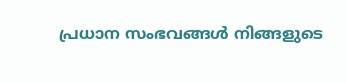പ്രധാന സംഭവങ്ങൾ നിങ്ങളുടെ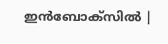ഇൻബോക്സിൽ |